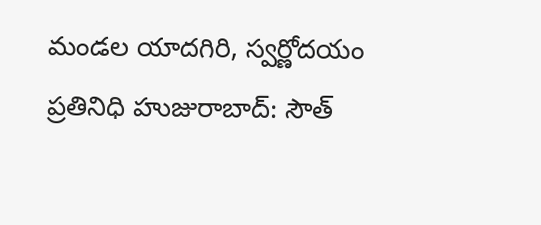మండల యాదగిరి, స్వర్ణోదయం ప్రతినిధి హుజురాబాద్: సౌత్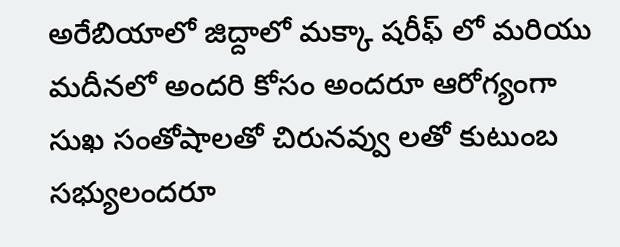అరేబియాలో జిద్దాలో మక్కా షరీఫ్ లో మరియు మదీనలో అందరి కోసం అందరూ ఆరోగ్యంగా సుఖ సంతోషాలతో చిరునవ్వు లతో కుటుంబ సభ్యులందరూ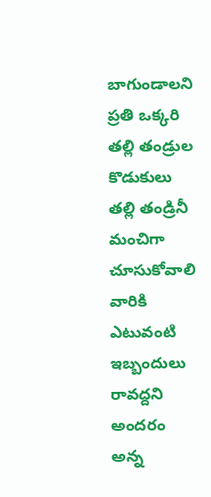బాగుండాలని ప్రతి ఒక్కరి తల్లి తండ్రుల కొడుకులు తల్లి తండ్రినీ మంచిగా చూసుకోవాలి వారికి ఎటువంటి ఇబ్బందులు రావద్దని అందరం అన్న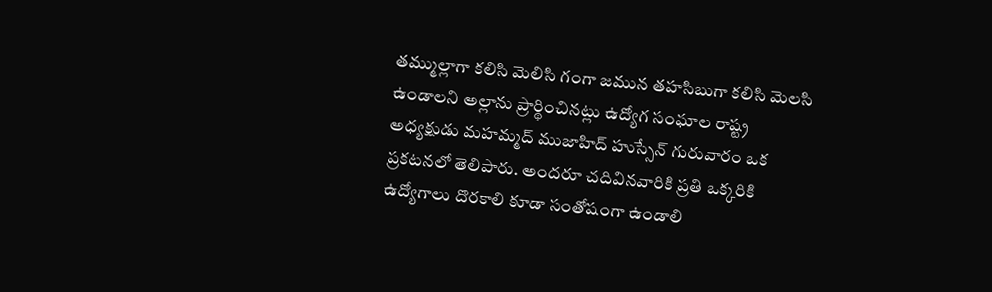తమ్ముల్లాగా కలిసి మెలిసి గంగా జమున తహసిబుగా కలిసి మెలసి ఉండాలని అల్లాను ప్రార్థించినట్లు ఉద్యోగ సంఘాల రాష్ట్ర అధ్యక్షుడు మహమ్మద్ ముజాహిద్ హుస్సేన్ గురువారం ఒక ప్రకటనలో తెలిపారు. అందరూ చదివినవారికి ప్రతి ఒక్కరికి ఉద్యోగాలు దొరకాలి కూడా సంతోషంగా ఉండాలి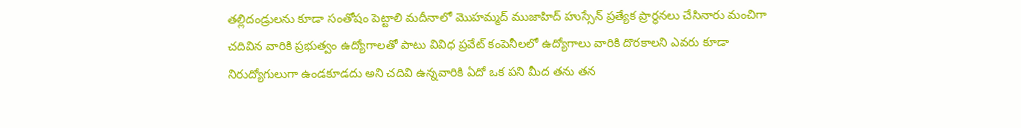తల్లిదండ్రులను కూడా సంతోషం పెట్టాలి మదీనాలో మొహమ్మద్ ముజాహిద్ హుస్సేన్ ప్రత్యేక ప్రార్థనలు చేసినారు మంచిగా చదివిన వారికి ప్రభుత్వం ఉద్యోగాలతో పాటు వివిధ ప్రవేట్ కంపెనీలలో ఉద్యోగాలు వారికి దొరకాలని ఎవరు కూడా నిరుద్యోగులుగా ఉండకూడదు అని చదివి ఉన్నవారికి ఏదో ఒక పని మీద తను తన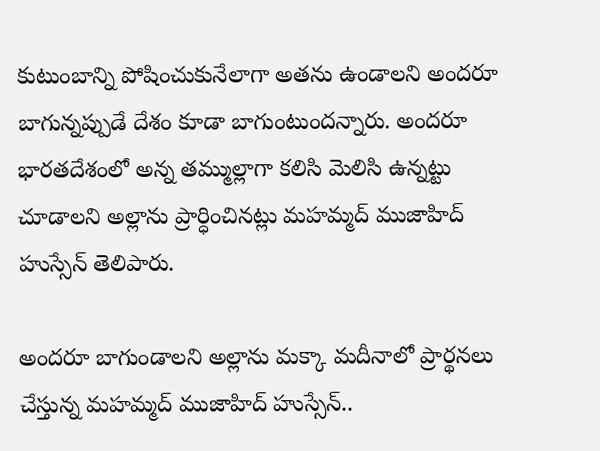కుటుంబాన్ని పోషించుకునేలాగా అతను ఉండాలని అందరూ బాగున్నప్పుడే దేశం కూడా బాగుంటుందన్నారు. అందరూ భారతదేశంలో అన్న తమ్ముల్లాగా కలిసి మెలిసి ఉన్నట్టు చూడాలని అల్లాను ప్రార్ధించినట్లు మహమ్మద్ ముజాహిద్ హుస్సేన్ తెలిపారు.

అందరూ బాగుండాలని అల్లాను మక్కా మదీనాలో ప్రార్థనలు చేస్తున్న మహమ్మద్ ముజాహిద్ హుస్సేన్..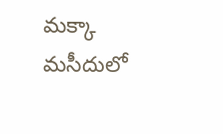మక్కా మసీదులో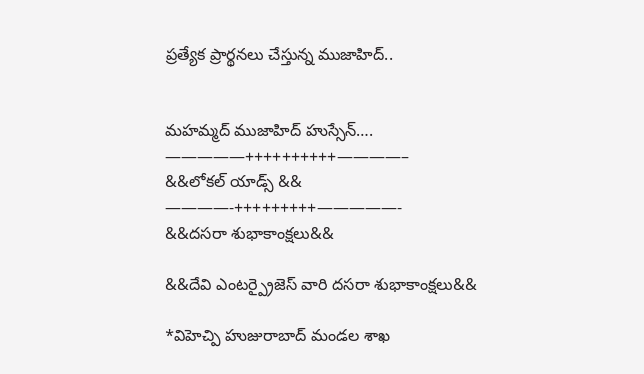ప్రత్యేక ప్రార్థనలు చేస్తున్న ముజాహిద్..


మహమ్మద్ ముజాహిద్ హుస్సేన్….
—————++++++++++————–
&&లోకల్ యాడ్స్ &&
————-+++++++++—————-
&&దసరా శుభాకాంక్షలు&&

&&దేవి ఎంటర్ప్రైజెస్ వారి దసరా శుభాకాంక్షలు&&

*విహెచ్పి హుజురాబాద్ మండల శాఖ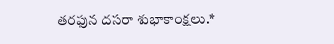తరఫున దసరా శుభాకాంక్షలు.*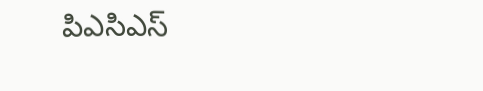పిఎసిఎస్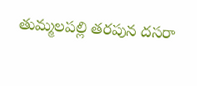తుమ్మలపల్లి తరపున దసరా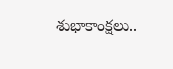శుభాకాంక్షలు..